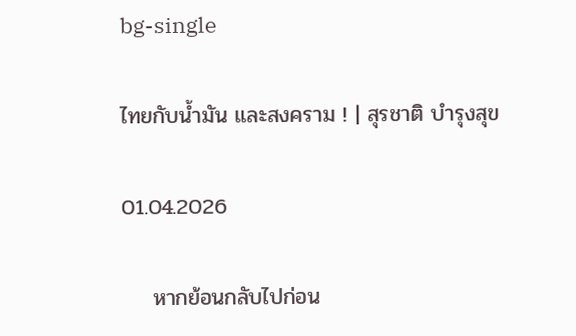bg-single

ไทยกับน้ำมัน และสงคราม ! | สุรชาติ บำรุงสุข

01.04.2026

    หากย้อนกลับไปก่อน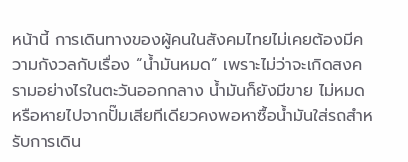หน้านี้ การเดินทางของผู้คนในสังคมไทยไม่เคยต้องมีความกังวลกับเรื่อง “น้ำมันหมด” เพราะไม่ว่าจะเกิดสงครามอย่างไรในตะวันออกกลาง น้ำมันก็ยังมีขาย ไม่หมด หรือหายไปจากปั๊มเสียทีเดียวคงพอหาซื้อน้ำมันใส่รถสำหรับการเดิน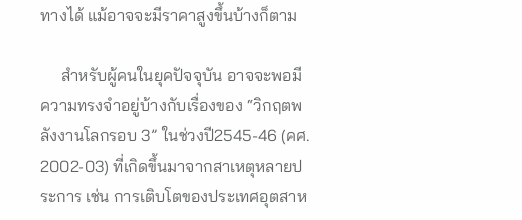ทางได้ แม้อาจจะมีราคาสูงขึ้นบ้างก็ตาม

     สำหรับผู้คนในยุคปัจจุบัน อาจจะพอมีความทรงจำอยู่บ้างกับเรื่องของ “วิกฤตพลังงานโลกรอบ 3” ในช่วงปี2545-46 (คศ. 2002-03) ที่เกิดขึ้นมาจากสาเหตุหลายประการ เช่น การเติบโตของประเทศอุตสาห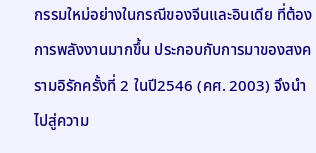กรรมใหม่อย่างในกรณีของจีนและอินเดีย ที่ต้องการพลังงานมากขึ้น ประกอบกับการมาของสงครามอิรักครั้งที่ 2 ในปี2546 (คศ. 2003) จึงนำไปสู่ความ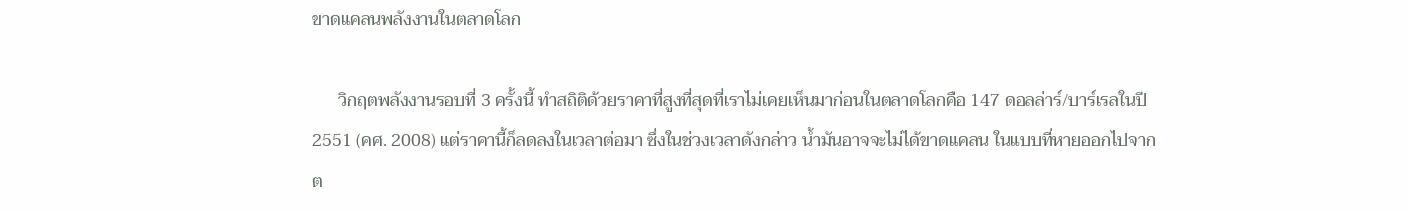ขาดแคลนพลังงานในตลาดโลก

      วิกฤตพลังงานรอบที่ 3 ครั้งนี้ ทำสถิติด้วยราคาที่สูงที่สุดที่เราไม่เคยเห็นมาก่อนในตลาดโลกคือ 147 ดอลล่าร์/บาร์เรลในปี 2551 (คศ. 2008) แต่ราคานี้ก็ลดลงในเวลาต่อมา ซึ่งในช่วงเวลาดังกล่าว น้ำมันอาจจะไม่ได้ขาดแคลน ในแบบที่หายออกไปจากต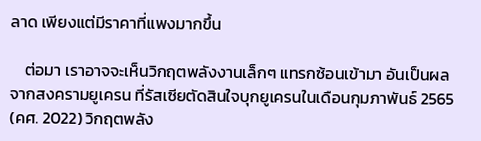ลาด เพียงแต่มีราคาที่แพงมากขึ้น

    ต่อมา เราอาจจะเห็นวิกฤตพลังงานเล็กๆ แทรกซ้อนเข้ามา อันเป็นผลจากสงครามยูเครน ที่รัสเซียตัดสินใจบุกยูเครนในเดือนกุมภาพันธ์ 2565 (คศ. 2022) วิกฤตพลัง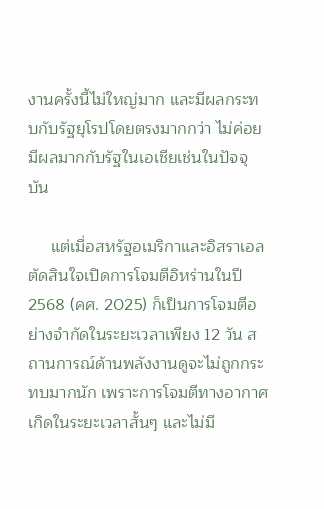งานครั้งนี้ไม่ใหญ่มาก และมีผลกระทบกับรัฐยุโรปโดยตรงมากกว่า ไม่ค่อยมีผลมากกับรัฐในเอเชียเช่นในปัจจุบัน

     แต่เมื่อสหรัฐอเมริกาและอิสราเอลตัดสินใจเปิดการโจมตีอิหร่านในปี 2568 (คศ. 2025) ก็เป็นการโจมตีอย่างจำกัดในระยะเวลาเพียง 12 วัน สถานการณ์ด้านพลังงานดูจะไม่ถูกกระทบมากนัก เพราะการโจมตีทางอากาศเกิดในระยะเวลาสั้นๆ และไม่มี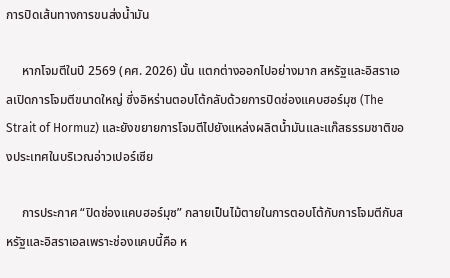การปิดเส้นทางการขนส่งน้ำมัน

     หากโจมตีในปี 2569 (คศ. 2026) นั้น แตกต่างออกไปอย่างมาก สหรัฐและอิสราเอลเปิดการโจมตีขนาดใหญ่ ซึ่งอิหร่านตอบโต้กลับด้วยการปิดช่องแคบฮอร์มุซ (The Strait of Hormuz) และยังขยายการโจมตีไปยังแหล่งผลิตน้ำมันและแก๊สธรรมชาติของประเทศในบริเวณอ่าวเปอร์เซีย

     การประกาศ “ปิดช่องแคบฮอร์มุซ” กลายเป็นไม้ตายในการตอบโต้กับการโจมตีกับสหรัฐและอิสราเอลเพราะช่องแคบนี้คือ ห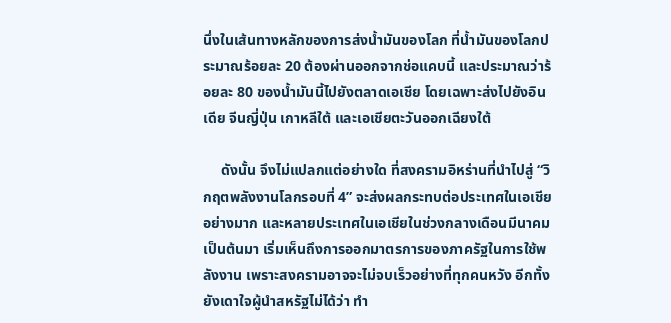นึ่งในเส้นทางหลักของการส่งน้ำมันของโลก ที่น้ำมันของโลกประมาณร้อยละ 20 ต้องผ่านออกจากช่อแคบนี้ และประมาณว่าร้อยละ 80 ของน้ำมันนี้ไปยังตลาดเอเชีย โดยเฉพาะส่งไปยังอินเดีย จีนญี่ปุ่น เกาหลีใต้ และเอเชียตะวันออกเฉียงใต้

     ดังนั้น จึงไม่แปลกแต่อย่างใด ที่สงครามอิหร่านที่นำไปสู่ “วิกฤตพลังงานโลกรอบที่ 4” จะส่งผลกระทบต่อประเทศในเอเชียอย่างมาก และหลายประเทศในเอเชียในช่วงกลางเดือนมีนาคม เป็นต้นมา เริ่มเห็นถึงการออกมาตรการของภาครัฐในการใช้พลังงาน เพราะสงครามอาจจะไม่จบเร็วอย่างที่ทุกคนหวัง อีกทั้ง ยังเดาใจผู้นำสหรัฐไม่ได้ว่า ทำ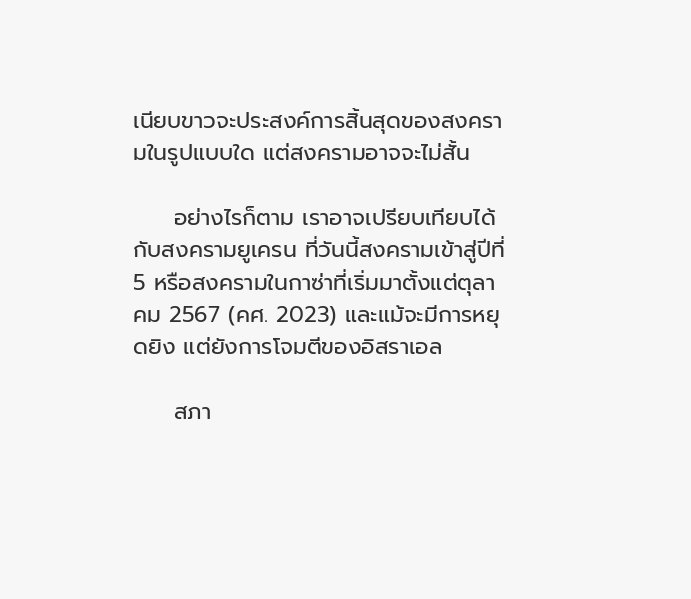เนียบขาวจะประสงค์การสิ้นสุดของสงครามในรูปแบบใด แต่สงครามอาจจะไม่สั้น

     อย่างไรก็ตาม เราอาจเปรียบเทียบได้กับสงครามยูเครน ที่วันนี้สงครามเข้าสู่ปีที่ 5 หรือสงครามในกาซ่าที่เริ่มมาตั้งแต่ตุลาคม 2567 (คศ. 2023) และแม้จะมีการหยุดยิง แต่ยังการโจมตีของอิสราเอล

     สภา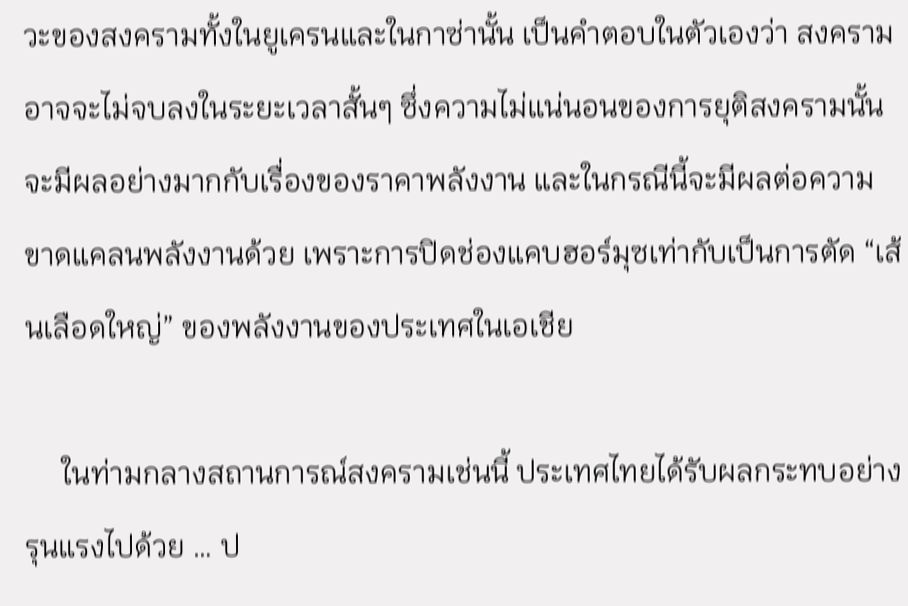วะของสงครามทั้งในยูเครนและในกาซ่านั้น เป็นคำตอบในตัวเองว่า สงครามอาจจะไม่จบลงในระยะเวลาสั้นๆ ซึ่งความไม่แน่นอนของการยุติสงครามนั้น จะมีผลอย่างมากกับเรื่องของราคาพลังงาน และในกรณีนี้จะมีผลต่อความขาดแคลนพลังงานด้วย เพราะการปิดช่องแคบฮอร์มุซเท่ากับเป็นการตัด “เส้นเลือดใหญ่” ของพลังงานของประเทศในเอเชีย

     ในท่ามกลางสถานการณ์สงครามเช่นนี้ ประเทศไทยได้รับผลกระทบอย่างรุนแรงไปด้วย … ป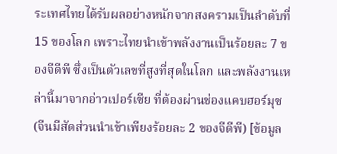ระเทศไทยได้รับผลอย่างหนักจากสงครามเป็นลำดับที่ 15 ของโลก เพราะไทยนำเข้าพลังงานเป็นร้อยละ 7 ของจีดีพี ซึ่งเป็นตัวเลขที่สูงที่สุดในโลก และพลังงานเหล่านี้มาจากอ่าวเปอร์เซีย ที่ต้องผ่านช่องแคบฮอร์มุซ (จีนมีสัดส่วนนำเข้าเพียงร้อยละ 2 ของจีดีพี) [ข้อมูล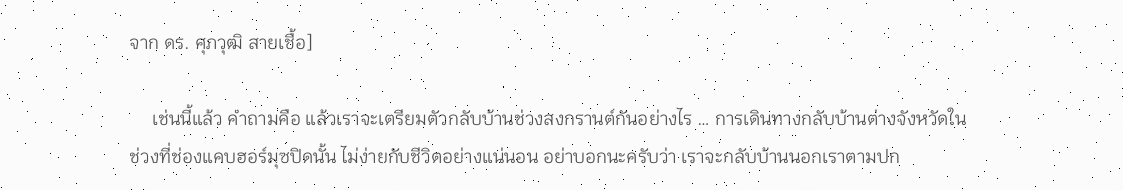จาก ดร. ศุภวุฒิ สายเชื้อ]

     เช่นนี้แล้ว คำถามคือ แล้วเราจะเตรียมตัวกลับบ้านช่วงสงกรานต์กันอย่างไร … การเดินทางกลับบ้านต่างจังหวัดในช่วงที่ช่องแคบฮอร์มุซปิดนั้น ไม่ง่ายกับชีวิตอย่างแน่นอน อย่าบอกนะครับว่า เราจะกลับบ้านนอกเราตามปก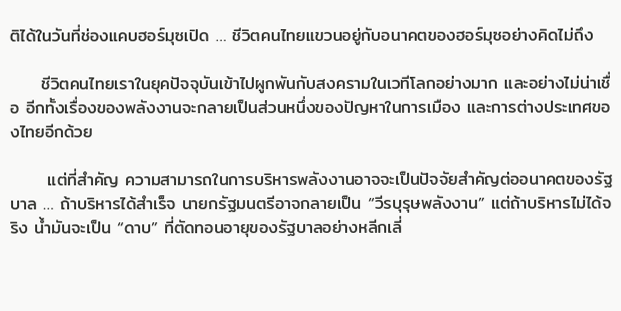ติได้ในวันที่ช่องแคบฮอร์มุซเปิด … ชีวิตคนไทยแขวนอยู่กับอนาคตของฮอร์มุซอย่างคิดไม่ถึง

     ชีวิตคนไทยเราในยุคปัจจุบันเข้าไปผูกพันกับสงครามในเวทีโลกอย่างมาก และอย่างไม่น่าเชื่อ อีกทั้งเรื่องของพลังงานจะกลายเป็นส่วนหนึ่งของปัญหาในการเมือง และการต่างประเทศของไทยอีกด้วย

      แต่ที่สำคัญ ความสามารถในการบริหารพลังงานอาจจะเป็นปัจจัยสำคัญต่ออนาคตของรัฐบาล … ถ้าบริหารได้สำเร็จ นายกรัฐมนตรีอาจกลายเป็น “วีรบุรุษพลังงาน” แต่ถ้าบริหารไม่ได้จริง น้ำมันจะเป็น “ดาบ” ที่ตัดทอนอายุของรัฐบาลอย่างหลีกเลี่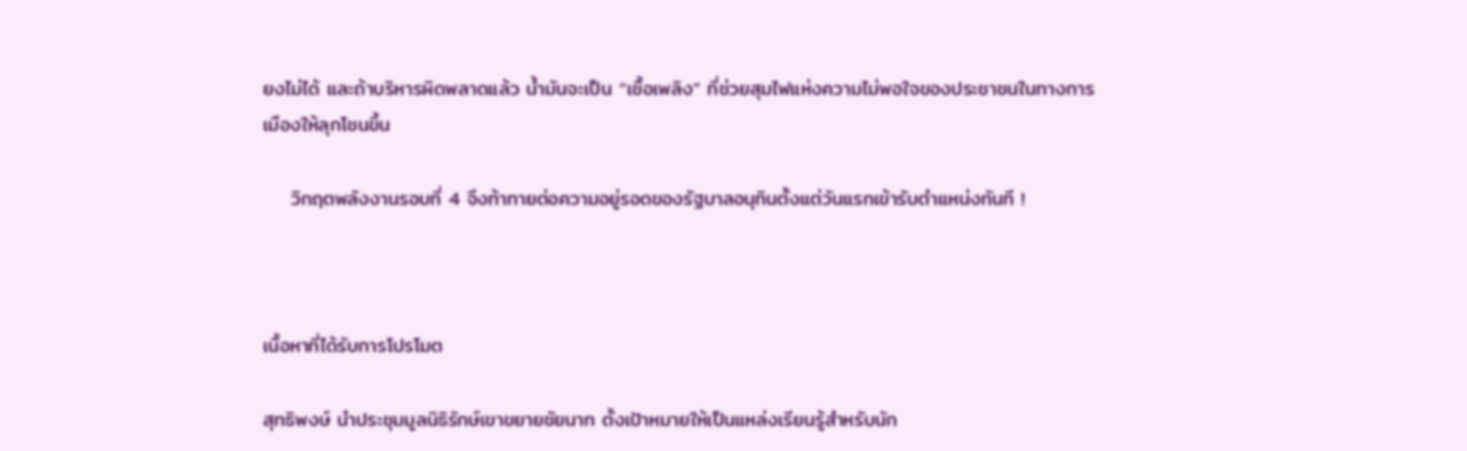ยงไม่ได้ และถ้าบริหารผิดพลาดแล้ว น้ำมันจะเป็น “เชื้อเพลิง” ที่ช่วยสุมไฟแห่งความไม่พอใจของประชาชนในทางการเมืองให้ลุกโชนขึ้น

    วิกฤตพลังงานรอบที่ 4 จึงท้าทายต่อความอยู่รอดของรัฐบาลอนุทินตั้งแต่วันแรกเข้ารับตำแหน่งทันที !



เนื้อหาที่ได้รับการโปรโมต

สุทธิพงษ์ นำประชุมมูลนิธิรักษ์เขาขยายชัยนาท ตั้งเป้าหมายให้เป็นแหล่งเรียนรู้สำหรับนัก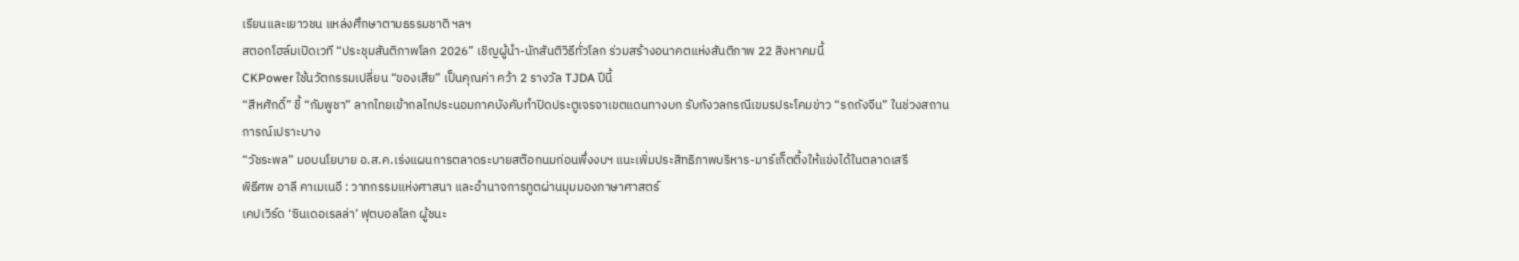เรียนและเยาวชน แหล่งศึกษาตามธรรมชาติ ฯลฯ
สตอกโฮล์มเปิดเวที “ประชุมสันติภาพโลก 2026” เชิญผู้นำ-นักสันติวิธีทั่วโลก ร่วมสร้างอนาคตแห่งสันติภาพ 22 สิงหาคมนี้
CKPower ใช้นวัตกรรมเปลี่ยน “ของเสีย” เป็นคุณค่า คว้า 2 รางวัล TJDA ปีนี้
“สีหศักดิ์” ชี้ “กัมพูชา” ลากไทยเข้ากลไกประนอมภาคบังคับทำปิดประตูเจรจาเขตแดนทางบก รับกังวลกรณีเขมรประโคมข่าว “รถถังจีน” ในช่วงสถานการณ์เปราะบาง
“วัชระพล” มอบนโยบาย อ.ส.ค.เร่งแผนการตลาดระบายสต๊อกนมก่อนพึ่งงบฯ แนะเพิ่มประสิทธิภาพบริหาร-มาร์เก็ตติ้งให้แข่งได้ในตลาดเสรี
พิธีศพ อาลี คาเมเนอี : วาทกรรมแห่งศาสนา และอำนาจการทูตผ่านมุมมองภาษาศาสตร์
เคปเวิร์ด ‘ซินเดอเรลล่า’ ฟุตบอลโลก ผู้ชนะ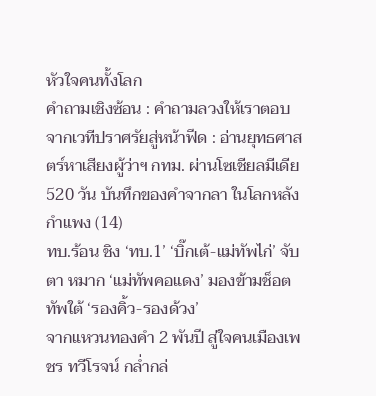หัวใจคนทั้งโลก
คำถามเชิงซ้อน : คำถามลวงให้เราตอบ
จากเวทีปราศรัยสู่หน้าฟีด : อ่านยุทธศาสตร์หาเสียงผู้ว่าฯ กทม. ผ่านโซเชียลมีเดีย
520 วัน บันทึกของคำจากลา ในโลกหลังกำแพง (14)
ทบ.ร้อน ชิง ‘ทบ.1’ ‘บิ๊กเต้-แม่ทัพไก่’ จับตา หมาก ‘แม่ทัพคอแดง’ มองข้ามช็อต ทัพใต้ ‘รองคิ้ว-รองด้วง’
จากแหวนทองคำ 2 พันปี สู่ใจคนเมืองเพชร ทวีโรจน์ กล่ำกล่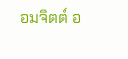อมจิตต์ อ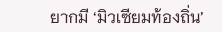ยากมี ‘มิวเซียมท้องถิ่น’